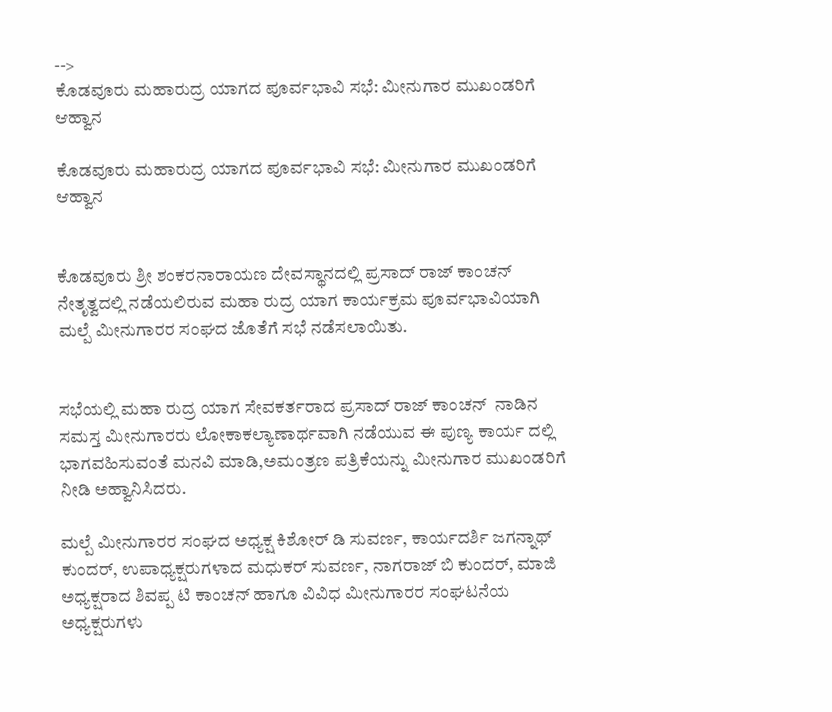-->
ಕೊಡವೂರು ಮಹಾರುದ್ರ ಯಾಗದ ಪೂರ್ವಭಾವಿ ಸಭೆ: ಮೀನುಗಾರ ಮುಖಂಡರಿಗೆ ಆಹ್ವಾನ

ಕೊಡವೂರು ಮಹಾರುದ್ರ ಯಾಗದ ಪೂರ್ವಭಾವಿ ಸಭೆ: ಮೀನುಗಾರ ಮುಖಂಡರಿಗೆ ಆಹ್ವಾನ


ಕೊಡವೂರು ಶ್ರೀ ಶಂಕರನಾರಾಯಣ ದೇವಸ್ಥಾನದಲ್ಲಿ ಪ್ರಸಾದ್ ರಾಜ್ ಕಾಂಚನ್ ನೇತೃತ್ವದಲ್ಲಿ ನಡೆಯಲಿರುವ ಮಹಾ ರುದ್ರ ಯಾಗ ಕಾರ್ಯಕ್ರಮ ಪೂರ್ವಭಾವಿಯಾಗಿ ಮಲ್ಪೆ ಮೀನುಗಾರರ ಸಂಘದ ಜೊತೆಗೆ ಸಭೆ ನಡೆಸಲಾಯಿತು.


ಸಭೆಯಲ್ಲಿ ಮಹಾ ರುದ್ರ ಯಾಗ ಸೇವಕರ್ತರಾದ ಪ್ರಸಾದ್ ರಾಜ್ ಕಾಂಚನ್  ನಾಡಿನ ಸಮಸ್ತ ಮೀನುಗಾರರು ಲೋಕಾಕಲ್ಯಾಣಾರ್ಥವಾಗಿ ನಡೆಯುವ ಈ ಪುಣ್ಯ ಕಾರ್ಯ ದಲ್ಲಿ ಭಾಗವಹಿಸುವಂತೆ ಮನವಿ ಮಾಡಿ,ಅಮಂತ್ರಣ ಪತ್ರಿಕೆಯನ್ನು ಮೀನುಗಾರ ಮುಖಂಡರಿಗೆ ನೀಡಿ ಅಹ್ವಾನಿಸಿದರು.

ಮಲ್ಪೆ ಮೀನುಗಾರರ ಸಂಘದ ಅಧ್ಯಕ್ಷ ಕಿಶೋರ್ ಡಿ ಸುವರ್ಣ, ಕಾರ್ಯದರ್ಶಿ ಜಗನ್ನಾಥ್ ಕುಂದರ್, ಉಪಾಧ್ಯಕ್ಷರುಗಳಾದ ಮಧುಕರ್ ಸುವರ್ಣ, ನಾಗರಾಜ್ ಬಿ ಕುಂದರ್, ಮಾಜಿ ಅಧ್ಯಕ್ಷರಾದ ಶಿವಪ್ಪ ಟಿ ಕಾಂಚನ್ ಹಾಗೂ ವಿವಿಧ ಮೀನುಗಾರರ ಸಂಘಟನೆಯ ಅಧ್ಯಕ್ಷರುಗಳು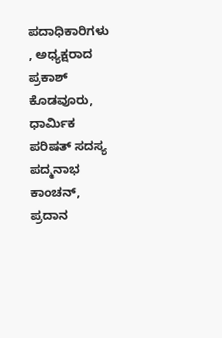ಪದಾಧಿಕಾರಿಗಳು , ಅಧ್ಯಕ್ಷರಾದ ಪ್ರಕಾಶ್ ಕೊಡವೂರು, ಧಾರ್ಮಿಕ ಪರಿಷತ್ ಸದಸ್ಯ ಪದ್ಮನಾಭ ಕಾಂಚನ್, ಪ್ರದಾನ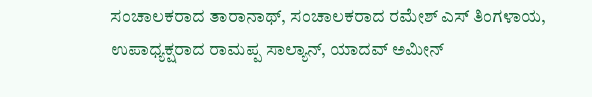ಸಂಚಾಲಕರಾದ ತಾರಾನಾಥ್, ಸಂಚಾಲಕರಾದ ರಮೇಶ್ ಎಸ್ ತಿಂಗಳಾಯ, ಉಪಾಧ್ಯಕ್ಷರಾದ ರಾಮಪ್ಪ ಸಾಲ್ಯಾನ್, ಯಾದವ್ ಅಮೀನ್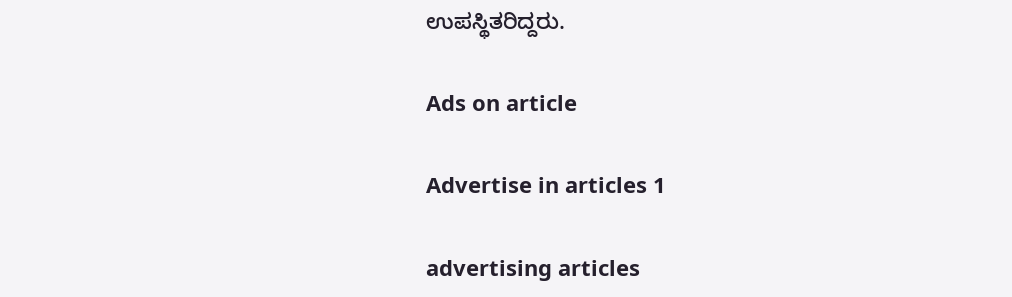ಉಪಸ್ಥಿತರಿದ್ದರು.

Ads on article

Advertise in articles 1

advertising articles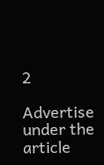2

Advertise under the article